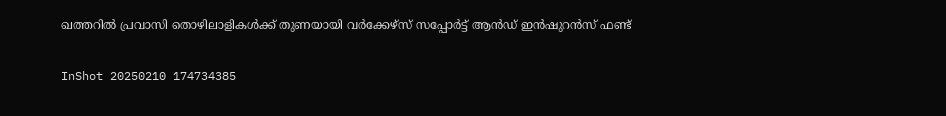ഖത്തറില്‍ പ്രവാസി തൊഴിലാളികള്‍ക്ക് തുണയായി വര്‍ക്കേഴ്‌സ് സപ്പോര്‍ട്ട് ആന്‍ഡ് ഇന്‍ഷുറന്‍സ് ഫണ്ട്

InShot 20250210 174734385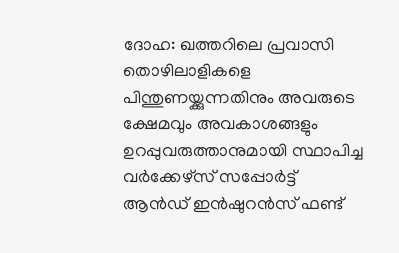ദോഹ: ഖത്തറിലെ പ്രവാസി തൊഴിലാളികളെ പിന്തുണയ്ക്കുന്നതിനും അവരുടെ ക്ഷേമവും അവകാശങ്ങളും ഉറപ്പുവരുത്താനുമായി സ്ഥാപിച്ച വര്‍ക്കേഴ്‌സ് സപ്പോര്‍ട്ട് ആന്‍ഡ് ഇന്‍ഷുറന്‍സ് ഫണ്ട്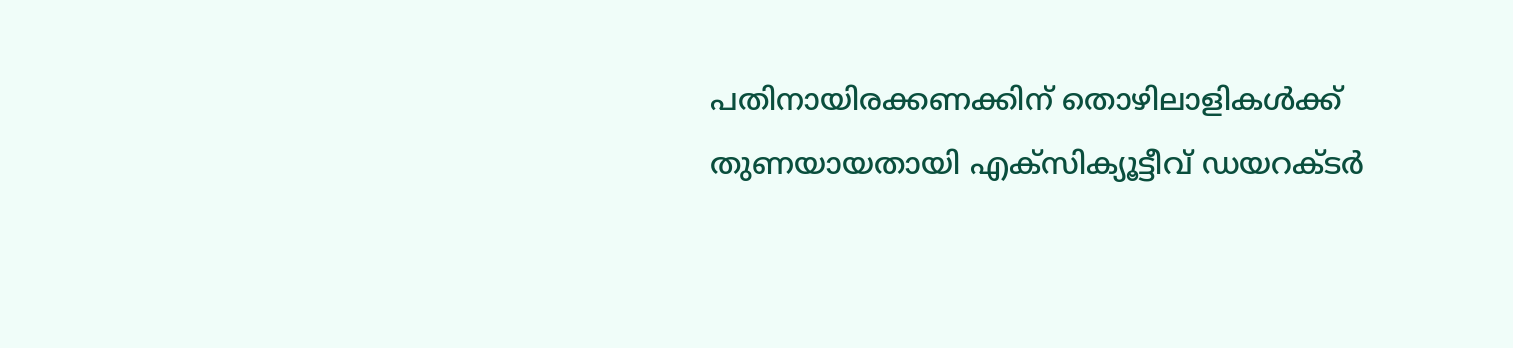പതിനായിരക്കണക്കിന് തൊഴിലാളികള്‍ക്ക് തുണയായതായി എക്‌സിക്യൂട്ടീവ് ഡയറക്ടര്‍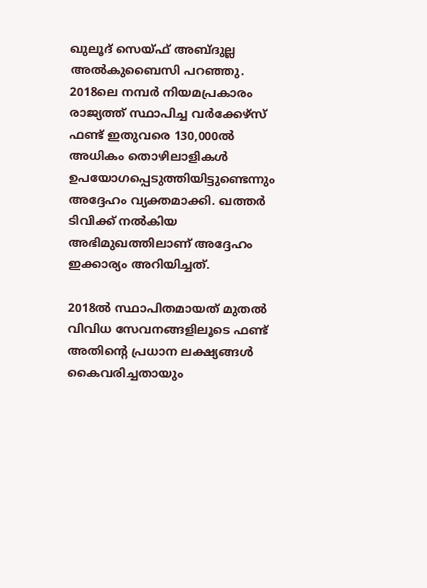ഖുലൂദ് സെയ്ഫ് അബ്ദുല്ല അല്‍കുബൈസി പറഞ്ഞു. 2018ലെ നമ്പര്‍ നിയമപ്രകാരം രാജ്യത്ത് സ്ഥാപിച്ച വര്‍ക്കേഴ്‌സ് ഫണ്ട് ഇതുവരെ 130,000ല്‍ അധികം തൊഴിലാളികള്‍ ഉപയോഗപ്പെടുത്തിയിട്ടുണ്ടെന്നും അദ്ദേഹം വ്യക്തമാക്കി. ഖത്തര്‍ ടിവിക്ക് നല്‍കിയ അഭിമുഖത്തിലാണ് അദ്ദേഹം ഇക്കാര്യം അറിയിച്ചത്.

2018ല്‍ സ്ഥാപിതമായത് മുതല്‍ വിവിധ സേവനങ്ങളിലൂടെ ഫണ്ട് അതിന്റെ പ്രധാന ലക്ഷ്യങ്ങള്‍ കൈവരിച്ചതായും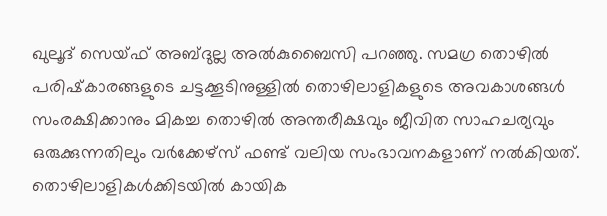ഖുലൂദ് സെയ്ഫ് അബ്ദുല്ല അല്‍കുബൈസി പറഞ്ഞു. സമഗ്ര തൊഴില്‍ പരിഷ്‌കാരങ്ങളുടെ ചട്ടക്കൂടിനുള്ളില്‍ തൊഴിലാളികളുടെ അവകാശങ്ങള്‍ സംരക്ഷിക്കാനും മികച്ച തൊഴില്‍ അന്തരീക്ഷവും ജീവിത സാഹചര്യവും ഒരുക്കുന്നതിലും വര്‍ക്കേഴ്‌സ് ഫണ്ട് വലിയ സംഭാവനകളാണ് നല്‍കിയത്. തൊഴിലാളികള്‍ക്കിടയില്‍ കായിക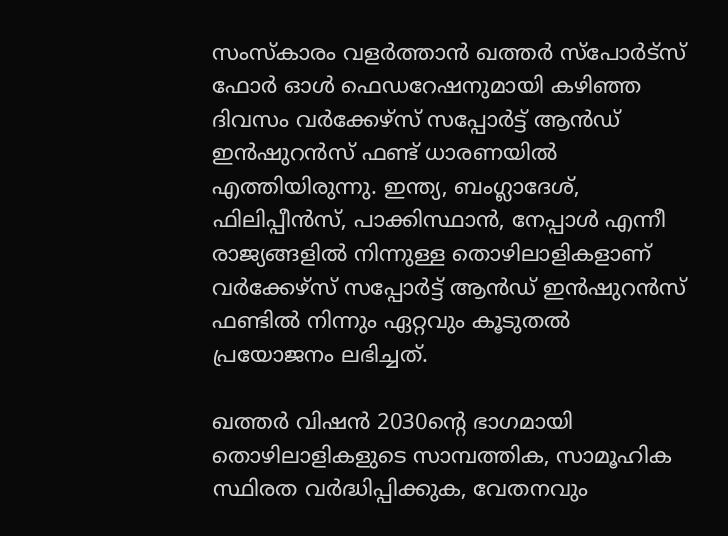സംസ്‌കാരം വളര്‍ത്താന്‍ ഖത്തര്‍ സ്‌പോര്‍ട്‌സ് ഫോര്‍ ഓള്‍ ഫെഡറേഷനുമായി കഴിഞ്ഞ ദിവസം വര്‍ക്കേഴ്‌സ് സപ്പോര്‍ട്ട് ആന്‍ഡ് ഇന്‍ഷുറന്‍സ് ഫണ്ട് ധാരണയില്‍ എത്തിയിരുന്നു. ഇന്ത്യ, ബംഗ്ലാദേശ്, ഫിലിപ്പീന്‍സ്, പാക്കിസ്ഥാന്‍, നേപ്പാള്‍ എന്നീ രാജ്യങ്ങളില്‍ നിന്നുള്ള തൊഴിലാളികളാണ് വര്‍ക്കേഴ്‌സ് സപ്പോര്‍ട്ട് ആന്‍ഡ് ഇന്‍ഷുറന്‍സ് ഫണ്ടില്‍ നിന്നും ഏറ്റവും കൂടുതല്‍ പ്രയോജനം ലഭിച്ചത്.

ഖത്തര്‍ വിഷന്‍ 2030ന്റെ ഭാഗമായി തൊഴിലാളികളുടെ സാമ്പത്തിക, സാമൂഹിക സ്ഥിരത വര്‍ദ്ധിപ്പിക്കുക, വേതനവും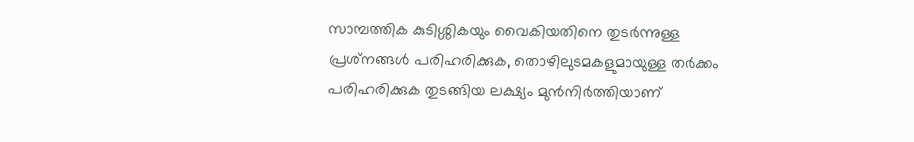സാമ്പത്തിക കുടിശ്ശികയും വൈകിയതിനെ തുടര്‍ന്നുള്ള പ്രശ്‌നങ്ങള്‍ പരിഹരിക്കുക, തൊഴിലുടമകളുമായുള്ള തര്‍ക്കം പരിഹരിക്കുക തുടങ്ങിയ ലക്ഷ്യം മുന്‍നിര്‍ത്തിയാണ്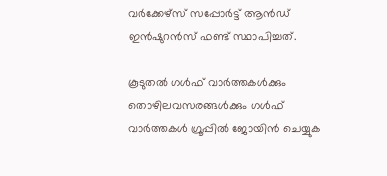വര്‍ക്കേഴ്‌സ് സപ്പോര്‍ട്ട് ആന്‍ഡ് ഇന്‍ഷുറന്‍സ് ഫണ്ട് സ്ഥാപിച്ചത്.

കൂടുതല്‍ ഗള്‍ഫ് വാര്‍ത്തകള്‍ക്കും തൊഴിലവസരങ്ങള്‍ക്കും ഗള്‍ഫ് വാര്‍ത്തകള്‍ ഗ്രൂപ്പില്‍ ജോയിന്‍ ചെയ്യുക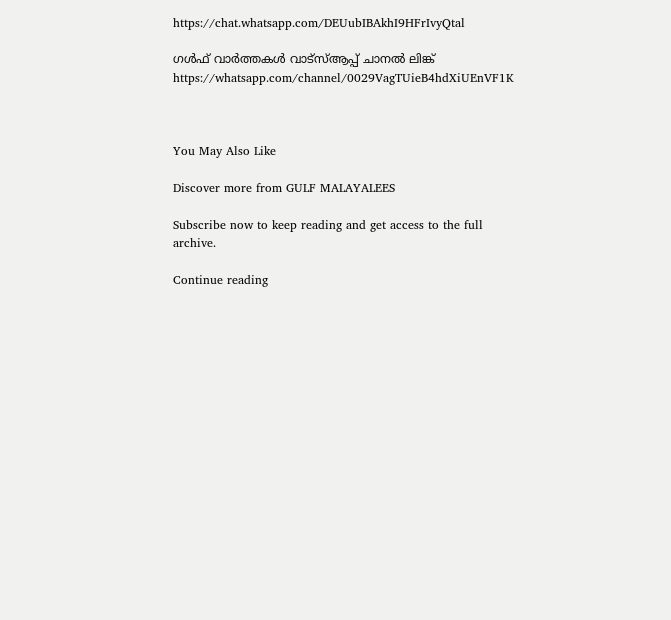https://chat.whatsapp.com/DEUubIBAkhI9HFrIvyQtal

ഗള്‍ഫ് വാര്‍ത്തകള്‍ വാട്‌സ്ആപ്പ് ചാനല്‍ ലിങ്ക് https://whatsapp.com/channel/0029VagTUieB4hdXiUEnVF1K



You May Also Like

Discover more from GULF MALAYALEES

Subscribe now to keep reading and get access to the full archive.

Continue reading